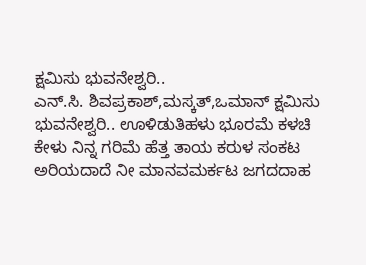ಕ್ಷಮಿಸು ಭುವನೇಶ್ವರಿ..
ಎನ್.ಸಿ. ಶಿವಪ್ರಕಾಶ್,ಮಸ್ಕತ್,ಒಮಾನ್ ಕ್ಷಮಿಸು ಭುವನೇಶ್ವರಿ.. ಊಳಿಡುತಿಹಳು ಭೂರಮೆ ಕಳಚಿ ಕೇಳು ನಿನ್ನ ಗರಿಮೆ ಹೆತ್ತ ತಾಯ ಕರುಳ ಸಂಕಟ ಅರಿಯದಾದೆ ನೀ ಮಾನವಮರ್ಕಟ ಜಗದದಾಹ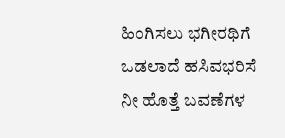ಹಿಂಗಿಸಲು ಭಗೀರಥಿಗೆ ಒಡಲಾದೆ ಹಸಿವಭರಿಸೆ ನೀ ಹೊತ್ತೆ ಬವಣೆಗಳ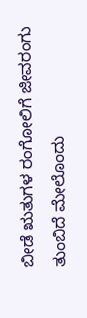ಬೀಡೆ ಋತುಗಳ ರಂಗೋಲಿಗೆ ಜೀವರಂಗು ತುಂಬಿದೆ ಮೇಲೊಂದು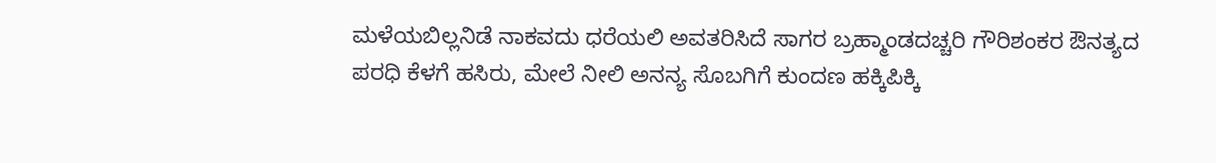ಮಳೆಯಬಿಲ್ಲನಿಡೆ ನಾಕವದು ಧರೆಯಲಿ ಅವತರಿಸಿದೆ ಸಾಗರ ಬ್ರಹ್ಮಾಂಡದಚ್ಚರಿ ಗೌರಿಶಂಕರ ಔನತ್ಯದ ಪರಧಿ ಕೆಳಗೆ ಹಸಿರು, ಮೇಲೆ ನೀಲಿ ಅನನ್ಯ ಸೊಬಗಿಗೆ ಕುಂದಣ ಹಕ್ಕಿಪಿಕ್ಕಿ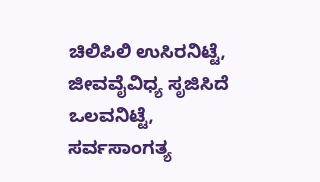ಚಿಲಿಪಿಲಿ ಉಸಿರನಿಟ್ಟೆ, ಜೀವವೈವಿಧ್ಯ ಸೃಜಿಸಿದೆ ಒಲವನಿಟ್ಟೆ, ಸರ್ವಸಾಂಗತ್ಯ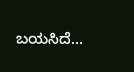ಬಯಸಿದೆ…